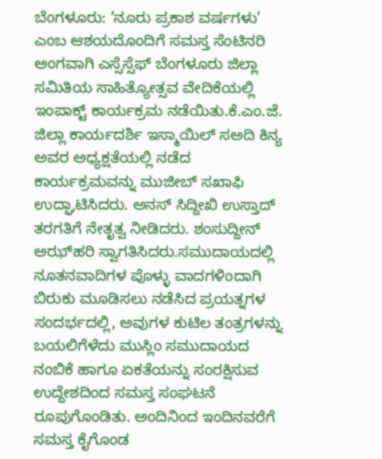ಬೆಂಗಳೂರು: ‘ನೂರು ಪ್ರಕಾಶ ವರ್ಷಗಳು’ ಎಂಬ ಆಶಯದೊಂದಿಗೆ ಸಮಸ್ತ ಸೆಂಟಿನರಿ ಅಂಗವಾಗಿ ಎಸ್ಸೆಸ್ಸೆಫ್‌ ಬೆಂಗಳೂರು ಜಿಲ್ಲಾ ಸಮಿತಿಯ ಸಾಹಿತ್ಯೋತ್ಸವ ವೇದಿಕೆಯಲ್ಲಿ ಇಂಪಾಕ್ಟ್ ಕಾರ್ಯಕ್ರಮ ನಡೆಯಿತು.ಕೆ.ಎಂ.ಜೆ. ಜಿಲ್ಲಾ ಕಾರ್ಯದರ್ಶಿ ಇಸ್ಮಾಯಿಲ್ ಸಅದಿ ಕಿನ್ಯ ಅವರ ಅಧ್ಯಕ್ಷತೆಯಲ್ಲಿ ನಡೆದ ಕಾರ್ಯಕ್ರಮವನ್ನು ಮುಜೀಬ್ ಸಖಾಫಿ ಉದ್ಘಾಟಿಸಿದರು. ಅನಸ್ ಸಿದ್ದೀಖಿ ಉಸ್ತಾದ್ ತರಗತಿಗೆ ನೇತೃತ್ವ ನೀಡಿದರು. ಶಂಸುದ್ದೀನ್ ಅಝ್‌ಹರಿ ಸ್ವಾಗತಿಸಿದರು.ಸಮುದಾಯದಲ್ಲಿ ನೂತನವಾದಿಗಳ ಪೊಳ್ಳು ವಾದಗಳಿಂದಾಗಿ ಬಿರುಕು ಮೂಡಿಸಲು ನಡೆಸಿದ ಪ್ರಯತ್ನಗಳ ಸಂದರ್ಭದಲ್ಲಿ, ಅವುಗಳ ಕುಟಿಲ ತಂತ್ರಗಳನ್ನು ಬಯಲಿಗೆಳೆದು ಮುಸ್ಲಿಂ ಸಮುದಾಯದ ನಂಬಿಕೆ ಹಾಗೂ ಏಕತೆಯನ್ನು ಸಂರಕ್ಷಿಸುವ ಉದ್ದೇಶದಿಂದ ಸಮಸ್ತ ಸಂಘಟನೆ ರೂಪುಗೊಂಡಿತು. ಅಂದಿನಿಂದ ಇಂದಿನವರೆಗೆ ಸಮಸ್ತ ಕೈಗೊಂಡ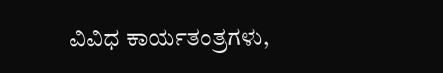ವಿವಿಧ ಕಾರ್ಯತಂತ್ರಗಳು,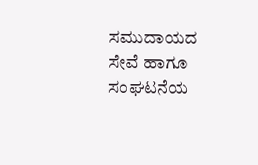ಸಮುದಾಯದ ಸೇವೆ ಹಾಗೂ ಸಂಘಟನೆಯ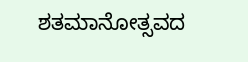ಶತಮಾನೋತ್ಸವದ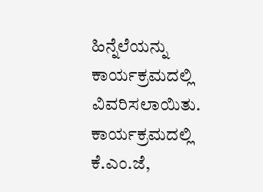ಹಿನ್ನೆಲೆಯನ್ನು ಕಾರ್ಯಕ್ರಮದಲ್ಲಿ ವಿವರಿಸಲಾಯಿತು. ಕಾರ್ಯಕ್ರಮದಲ್ಲಿ ಕೆ.ಎಂ.ಜೆ,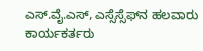ಎಸ್.ವೈ.ಎಸ್, ಎಸ್ಸೆಸ್ಸೆಫ್‌ನ ಹಲವಾರು ಕಾರ್ಯಕರ್ತರು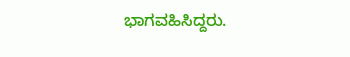ಭಾಗವಹಿಸಿದ್ದರು.